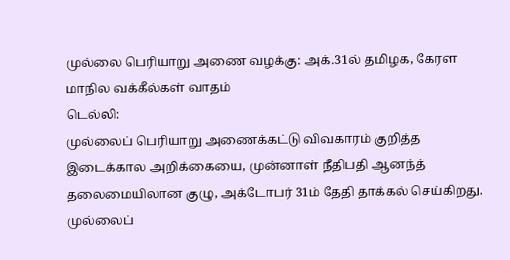முல்லை பெரியாறு அணை வழக்கு: அக்.31ல் தமிழக, கேரள மாநில வக்கீல்கள் வாதம்
டெல்லி:
முல்லைப் பெரியாறு அணைக்கட்டு விவகாரம் குறித்த இடைக்கால அறிக்கையை, முன்னாள் நீதிபதி ஆனந்த் தலைமையிலான குழு, அக்டோபர் 31ம் தேதி தாக்கல் செய்கிறது.
முல்லைப்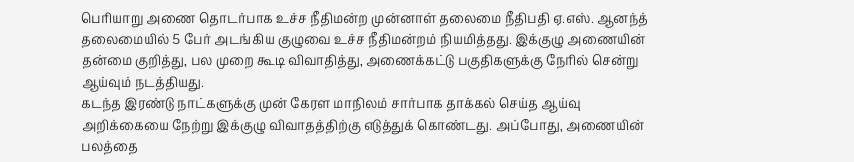பெரியாறு அணை தொடர்பாக உச்ச நீதிமன்ற முன்னாள் தலைமை நீதிபதி ஏ.எஸ். ஆனந்த் தலைமையில் 5 பேர் அடங்கிய குழுவை உச்ச நீதிமன்றம் நியமித்தது. இக்குழு அணையின் தன்மை குறித்து, பல முறை கூடி விவாதித்து, அணைக்கட்டு பகுதிகளுக்கு நேரில் சென்று ஆய்வும் நடத்தியது.
கடந்த இரண்டு நாட்களுக்கு முன் கேரள மாநிலம் சார்பாக தாக்கல் செய்த ஆய்வு அறிக்கையை நேற்று இக்குழு விவாதத்திற்கு எடுத்துக் கொண்டது. அப்போது, அணையின் பலத்தை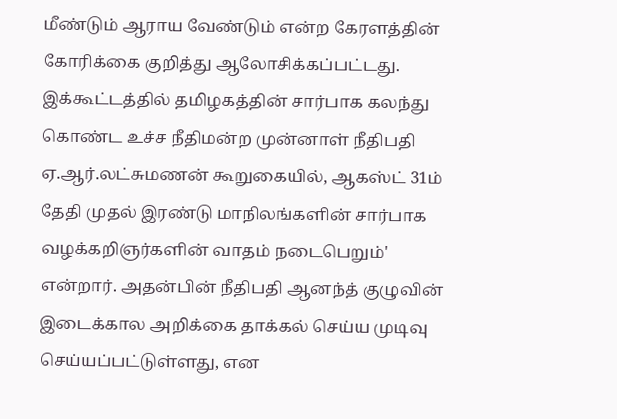மீண்டும் ஆராய வேண்டும் என்ற கேரளத்தின் கோரிக்கை குறித்து ஆலோசிக்கப்பட்டது.
இக்கூட்டத்தில் தமிழகத்தின் சார்பாக கலந்து கொண்ட உச்ச நீதிமன்ற முன்னாள் நீதிபதி ஏ.ஆர்.லட்சுமணன் கூறுகையில், ஆகஸ்ட் 31ம் தேதி முதல் இரண்டு மாநிலங்களின் சார்பாக வழக்கறிஞர்களின் வாதம் நடைபெறும்' என்றார். அதன்பின் நீதிபதி ஆனந்த் குழுவின் இடைக்கால அறிக்கை தாக்கல் செய்ய முடிவு செய்யப்பட்டுள்ளது, என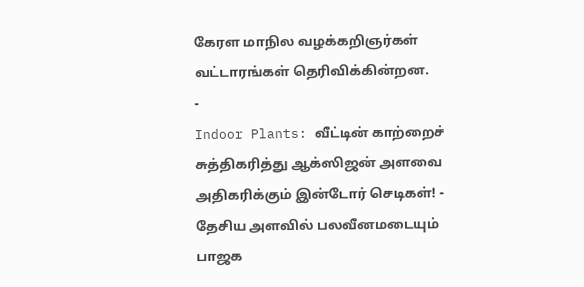கேரள மாநில வழக்கறிஞர்கள் வட்டாரங்கள் தெரிவிக்கின்றன.
-
Indoor Plants: வீட்டின் காற்றைச் சுத்திகரித்து ஆக்ஸிஜன் அளவை அதிகரிக்கும் இன்டோர் செடிகள்! -
தேசிய அளவில் பலவீனமடையும் பாஜக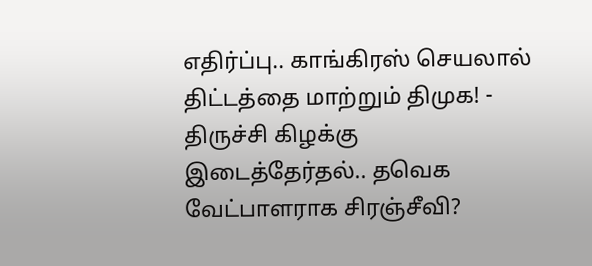எதிர்ப்பு.. காங்கிரஸ் செயலால் திட்டத்தை மாற்றும் திமுக! -
திருச்சி கிழக்கு இடைத்தேர்தல்.. தவெக வேட்பாளராக சிரஞ்சீவி?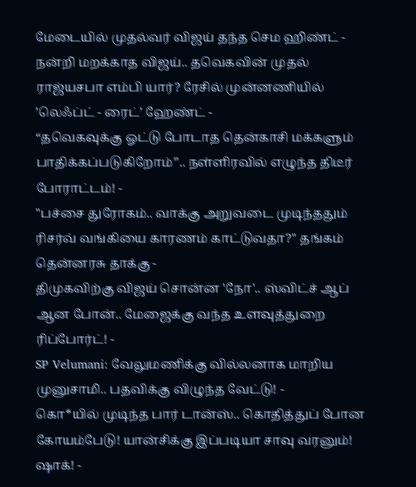மேடையில் முதல்வர் விஜய் தந்த செம ஹிண்ட் -
நன்றி மறக்காத விஜய்.. தவெகவின் முதல் ராஜ்யசபா எம்பி யார்? ரேசில் முன்னணியில் ’லெஃப்ட் - ரைட்’ ஹேண்ட் -
“தவெகவுக்கு ஓட்டு போடாத தென்காசி மக்களும் பாதிக்கப்படுகிறோம்”.. நள்ளிரவில் எழுந்த திடீர் போராட்டம்! -
"பச்சை துரோகம்.. வாக்கு அறுவடை முடிந்ததும் ரிசர்வ் வங்கியை காரணம் காட்டுவதா?" தங்கம் தென்னரசு தாக்கு -
திமுகவிற்கு விஜய் சொன்ன 'நோ'.. ஸ்விட்ச் ஆப் ஆன போன்.. மேஜைக்கு வந்த உளவுத்துறை ரிப்போர்ட்! -
SP Velumani: வேலுமணிக்கு வில்லனாக மாறிய முனுசாமி.. பதவிக்கு விழுந்த வேட்டு! -
கொ*யில் முடிந்த பார் டான்ஸ்.. கொதித்துப் போன கோயம்பேடு! யான்சிக்கு இப்படியா சாவு வரனும்! ஷாக்! -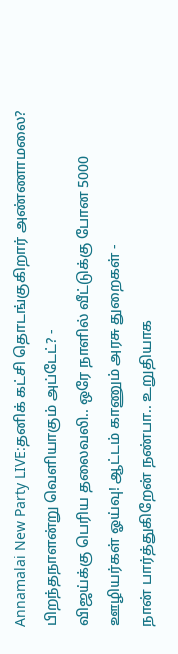Annamalai New Party LIVE:தனிக் கட்சி தொடங்குகிறார் அண்ணாமலை? பிறந்தநாளன்று வெளியாகும் அப்டேட்? -
விஜய்க்கு பெரிய தலைவலி.. ஒரே நாளில் வீட்டுக்கு போன 5000 ஊழியர்கள் ஓய்வு! ஆட்டம் காணும் அரசு துறைகள் -
நான் பார்த்துகிறேன் நண்பா.. உறுதியாக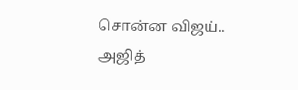சொன்ன விஜய்.. அஜித்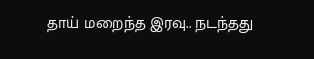தாய் மறைந்த இரவு.. நடந்தது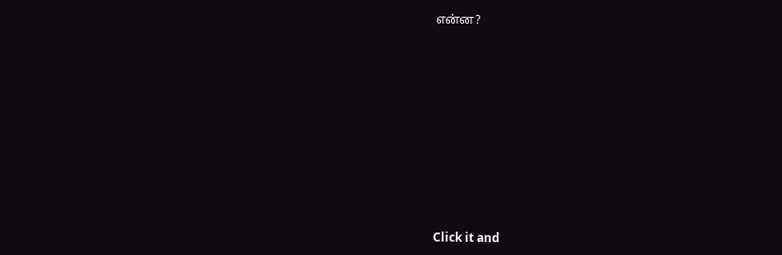என்ன?












Click it and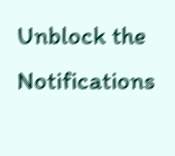Unblock the Notifications